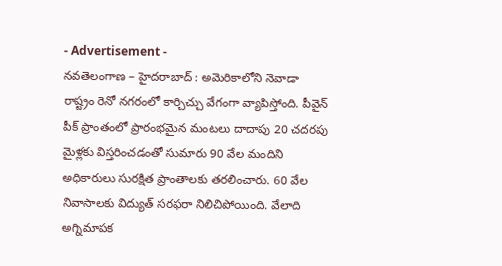- Advertisement -
నవతెలంగాణ – హైదరాబాద్ : అమెరికాలోని నెవాడా రాష్ట్రం రెనో నగరంలో కార్చిచ్చు వేగంగా వ్యాపిస్తోంది. పీవైన్ పీక్ ప్రాంతంలో ప్రారంభమైన మంటలు దాదాపు 20 చదరపు మైళ్లకు విస్తరించడంతో సుమారు 90 వేల మందిని అధికారులు సురక్షిత ప్రాంతాలకు తరలించారు. 60 వేల నివాసాలకు విద్యుత్ సరఫరా నిలిచిపోయింది. వేలాది అగ్నిమాపక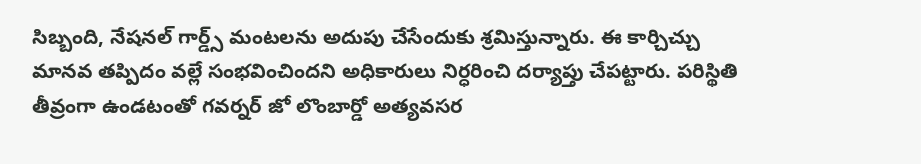సిబ్బంది, నేషనల్ గార్డ్స్ మంటలను అదుపు చేసేందుకు శ్రమిస్తున్నారు. ఈ కార్చిచ్చు మానవ తప్పిదం వల్లే సంభవించిందని అధికారులు నిర్ధరించి దర్యాప్తు చేపట్టారు. పరిస్థితి తీవ్రంగా ఉండటంతో గవర్నర్ జో లొంబార్డో అత్యవసర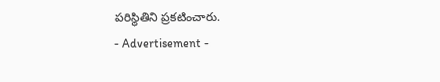పరిస్థితిని ప్రకటించారు.
- Advertisement -